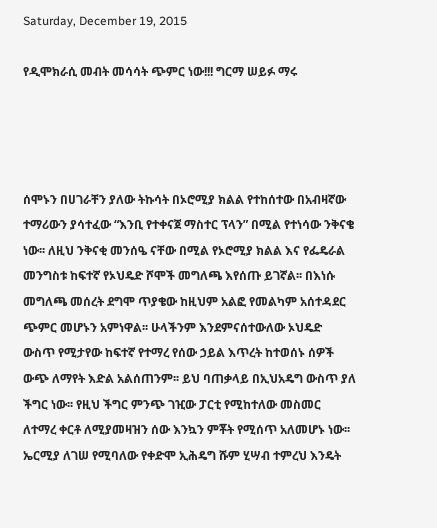Saturday, December 19, 2015

የዲሞክራሲ መብት መሳሳት ጭምር ነው!!! ግርማ ሠይፉ ማሩ




ሰሞኑን በሀገራቸን ያለው ትኩሳት በኦሮሚያ ክልል የተከሰተው በአብዛኛው ተማሪውን ያሳተፈው “እንቢ የተቀናጀ ማስተር ፕላን” በሚል የተነሳው ንቅናቄ ነው፡፡ ለዚህ ንቅናቂ መንሰዔ ናቸው በሚል የኦሮሚያ ክልል እና የፌዴራል መንግስቱ ከፍተኛ የኦህዴድ ሾሞች መግለጫ እየሰጡ ይገኛል፡፡ በእነሱ መግለጫ መሰረት ደግሞ ጥያቄው ከዚህም አልፎ የመልካም አሰተዳደር ጭምር መሆኑን አምነዋል፡፡ ሁላችንም እንደምናሰተውለው ኦህዴድ ውስጥ የሚታየው ከፍተኛ የተማረ የሰው ኃይል እጥረት ከተወሰኑ ሰዎች ውጭ ለማየት እድል አልሰጠንም፡፡ ይህ ባጠቃላይ በኢህአዴግ ውስጥ ያለ ችግር ነው፡፡ የዚህ ችግር ምንጭ ገዢው ፓርቲ የሚከተለው መስመር ለተማረ ቀርቶ ለሚያመዛዝን ሰው እንኳን ምቾት የሚሰጥ አለመሆኑ ነው፡፡ ኤርሚያ ለገሠ የሚባለው የቀድሞ ኢሕዴግ ሹም ሂሣብ ተምረህ እንዴት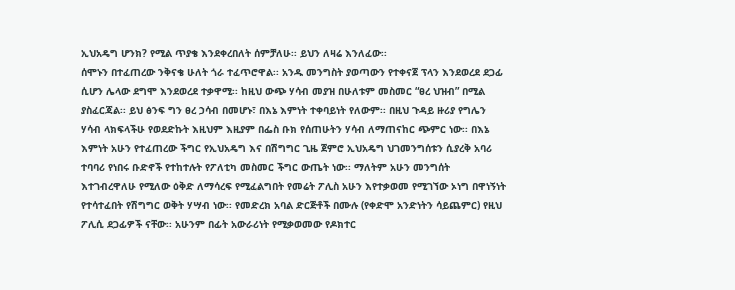ኢህአዴግ ሆንክ? የሚል ጥያቄ እንደቀረበለት ሰምቻለሁ፡፡ ይህን ለዛሬ እንለፈው፡፡
ሰሞኑን በተፈጠረው ንቅናቄ ሁለት ጎራ ተፈጥሮዋል፡፡ አንዱ መንግስት ያወጣውን የተቀናጀ ፕላን እንደወረደ ደጋፊ ሲሆን ሌላው ደግሞ እንደወረደ ተቃዋሚ፡፡ ከዚህ ውጭ ሃሳብ መያዝ በሁለቱም መስመር “ፀረ ህዝብ” በሚል ያስፈርጃል፡፡ ይህ ፅንፍ ግን ፀረ ኃሳብ በመሆኑ፣ በእኔ እምነት ተቀባይነት የለውም፡፡ በዚህ ጉዳይ ዙሪያ የግሌን ሃሳብ ላክፍላችሁ የወደድኩት እዚህም እዚያም በፌስ ቡክ የሰጠሁትን ሃሳብ ለማጠናከር ጭምር ነው፡፡ በእኔ እምነት አሁን የተፈጠረው ችግር የኢህአዴግ እና በሽግግር ጊዜ ጀምሮ ኢህአዴግ ህገመንግሰቱን ሲያረቅ አባሪ ተባባሪ የነበሩ ቡድኖች የተከተሉት የፖለቲካ መስመር ችግር ውጤት ነው፡፡ ማለትም አሁን መንግሰት እተገብረዋለሁ የሚለው ዕቅድ ለማሳረፍ የሚፈልግበት የመሬት ፖሊስ አሁን እየተቃወመ የሚገኘው ኦነግ በዋነኝነት የተሳተፈበት የሽግግር ወቅት ሃሣብ ነው፡፡ የመድረክ አባል ድርጅቶች በሙሉ (የቀድሞ አንድነትን ሳይጨምር) የዚህ ፖሊሲ ደጋፊዎች ናቸው፡፡ አሁንም በፊት አውራሪነት የሚቃወመው የዶክተር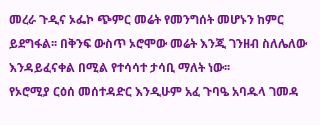መረራ ጉዲና ኦፌኮ ጭምር መሬት የመንግሰት መሆኑን ከምር ይደግፋል፡፡ በቅንፍ ውስጥ ኦሮሞው መሬት እንጂ ገንዘብ ስለሌለው እንዳይፈናቀል በሚል የተሳሳተ ታሳቢ ማለት ነው፡፡
የኦሮሚያ ርዕሰ መሰተዳድር እንዲሁም አፈ ጉባዔ አባዱላ ገመዳ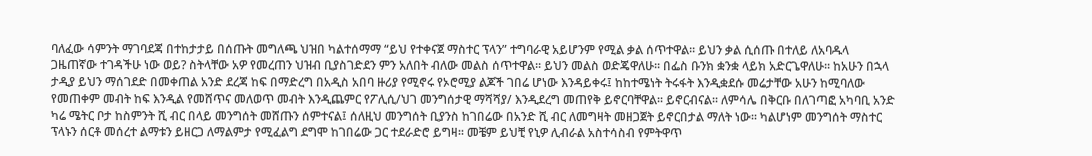ባለፈው ሳምንት ማገባደጃ በተከታታይ በሰጡት መግለጫ ህዝበ ካልተሰማማ “ይህ የተቀናጀ ማስተር ፕላን” ተግባራዊ አይሆንም የሚል ቃል ሰጥተዋል፡፡ ይህን ቃል ሲሰጡ በተለይ ለአባዱላ ጋዜጠኛው ተገዳችሁ ነው ወይ? ስትላቸው አዎ የመረጠን ህዝብ ቢያስገድደን ምን አለበት ብለው መልስ ሰጥተዋል፡፡ ይህን መልስ ወድጄዋለሁ፡፡ በፌስ ቡንክ ቋንቋ ላይክ አድርጌዋለሁ፡፡ ከአሁን በኋላ ታዲያ ይህን ማሰገደድ በመቀጠል አንድ ደረጃ ከፍ በማድረግ በአዲስ አበባ ዙሪያ የሚኖሩ የኦሮሚያ ልጆች ገበሬ ሆነው እንዳይቀሩ፤ ከከተሜነት ትሩፋት እንዲቋደሱ መሬታቸው አሁን ከሚባለው የመጠቀም መብት ከፍ እንዲል የመሸጥና መለወጥ መብት እንዲጨምር የፖሊሲ/ህገ መንግሰታዊ ማሻሻያ/ እንዲደረግ መጠየቅ ይኖርባቸዋል፡፡ ይኖርብናል፡፡ ለምሳሌ በቅርቡ በለገጣፎ አካባቢ አንድ ካሬ ሜትር ቦታ ከስምንት ሺ ብር በላይ መንግሰት መሸጡን ሰምተናል፤ ሰለዚህ መንግሰት ቢያንስ ከገበሬው በአንድ ሺ ብር ለመግዛት መዘጋጀት ይኖርበታል ማለት ነው፡፡ ካልሆነም መንግሰት ማስተር ፕላኑን ሰርቶ መሰረተ ልማቱን ይዘርጋ ለማልምታ የሚፈልግ ደግሞ ከገበሬው ጋር ተደራድሮ ይግዛ፡፡ መቼም ይህቺ የኒዎ ሊብራል አስተሳስብ የምትዋጥ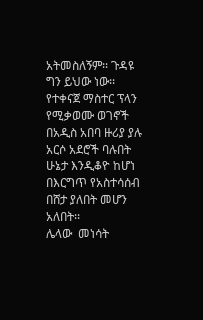አትመስለኝም፡፡ ጉዳዩ ግን ይህው ነው፡፡ የተቀናጀ ማስተር ፕላን የሚቃወሙ ወገኖች በአዲስ አበባ ዙሪያ ያሉ አርሶ አደሮች ባሉበት ሁኔታ እንዲቆዮ ከሆነ በእርግጥ የአስተሳሰብ በሸታ ያለበት መሆን አለበት፡፡
ሌላው  መነሳት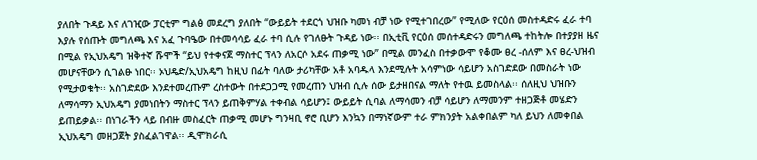ያለበት ጉዳይ እና ለገዢው ፓርቲም ግልፅ መደረግ ያለበት “ውይይት ተደርጎ ህዝቡ ካመነ ብቻ ነው የሚተገበረው” የሚለው የርዕሰ መስተዳድሩ ፈራ ተባ እያሉ የሰጡት መግለጫ እና አፈ ጉባዔው በተመሳሳይ ፈራ ተባ ሲሉ የገለፁት ጉዳይ ነው፡፡ በኢቲቪ የርዕሰ መሰተዳድሩን መግለጫ ተከትሎ በተያያዘ ዜና በሚል የኢህአዴግ ዝቅተኛ ሹሞች “ይህ የተቀናጀ ማስተር ፕላን ለአርሶ አደሩ ጠቃሚ ነው” በሚል መንፈስ በተቃውሞ የቆሙ ፀረ -ሰለም እና ፀረ-ህዝብ መሆናቸውን ሲገልፁ ነበር፡፡ ኦህዴድ/ኢህአዴግ ከዚህ በፊት ባለው ታሪካቸው አቶ አባዱላ እንደሚሉት አሳምነው ሳይሆን አስገድደው በመስራት ነው የሚታወቁት፡፡ አስገድደው እንደተመረጡም ረስተውት በተደጋጋሚ የመረጠን ህዝብ ሲሉ ሰው ይታዘበናል ማለት የተዉ ይመስላል፡፡ ሰለዚህ ህዝቡን ለማሳማን ኢህአዴግ ያመነበትን ማስተር ፕላን ይጠቅምሃል ተቀብል ሳይሆን፤ ውይይት ሲባል ለማሳመን ብቻ ሳይሆን ለማመንም ተዘጋጅቶ መሄድን ይጠይቃል፡፡ በነገራችን ላይ በብዙ መስፈርት ጠቃሚ መሆኑ ግንዛቢ ኖሮ ቢሆን እንኳን በማነኛውም ተራ ምክንያት አልቀበልም ካለ ይህን ለመቀበል ኢህአዴግ መዘጋጀት ያስፈልገዋል፡፡ ዲሞክራሲ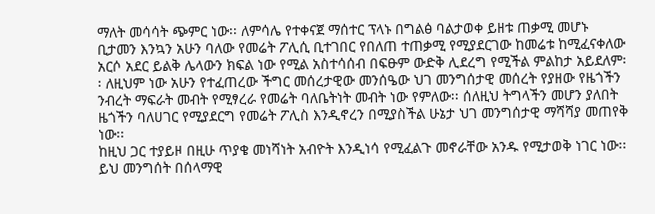ማለት መሳሳት ጭምር ነው፡፡ ለምሳሌ የተቀናጀ ማሰተር ፕላኑ በግልፅ ባልታወቀ ይዘቱ ጠቃሚ መሆኑ ቢታመን እንኳን አሁን ባለው የመሬት ፖሊሲ ቢተገበር የበለጠ ተጠቃሚ የሚያደርገው ከመሬቱ ከሚፈናቀለው አርሶ አደር ይልቅ ሌላውን ክፍል ነው የሚል አስተሳሰብ በፍፁም ውድቅ ሊደረግ የሚችል ምልከታ አይደለም፡፡ ለዚህም ነው አሁን የተፈጠረው ችግር መሰረታዊው መንሰዔው ህገ መንግሰታዊ መሰረት የያዘው የዜጎችን ንብረት ማፍራት መብት የሚፃረራ የመሬት ባለቤትነት መብት ነው የምለው፡፡ ሰለዚህ ትግላችን መሆን ያለበት ዜጎችን ባለሀገር የሚያደርግ የመሬት ፖሊስ እንዲኖረን በሚያስችል ሁኔታ ህገ መንግሰታዊ ማሻሻያ መጠየቅ ነው፡፡
ከዚህ ጋር ተያይዞ በዚሁ ጥያቄ መነሻነት አብዮት እንዲነሳ የሚፈልጉ መኖራቸው አንዱ የሚታወቅ ነገር ነው፡፡ ይህ መንግሰት በሰላማዊ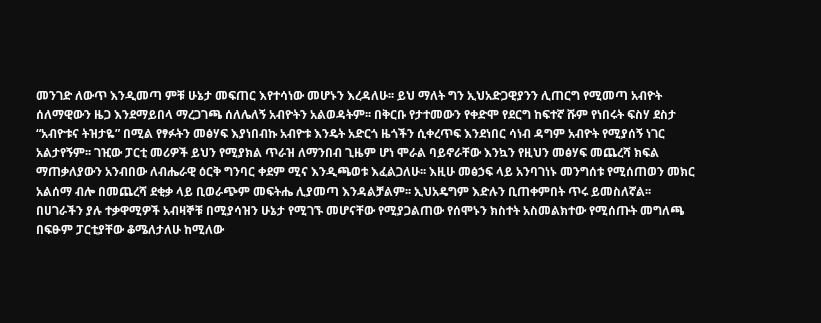መንገድ ለውጥ እንዲመጣ ምቹ ሁኔታ መፍጠር እየተሳነው መሆኑን እረዳለሁ፡፡ ይህ ማለት ግን ኢህአድጋዊያንን ሊጠርግ የሚመጣ አብዮት ሰለማዊውን ዜጋ እንደማይበላ ማረጋገጫ ሰለሌለኝ አብዮትን አልወዳትም፡፡ በቅርቡ የታተመውን የቀድሞ የደርግ ከፍተኛ ሹም የነበሩት ፍስሃ ደስታ “አብዮቱና ትዝታዬ” በሚል የፃፉትን መፅሃፍ እያነበብኩ አብዮቱ እንዴት አድርጎ ዜጎችን ሲቀረጥፍ እንደነበር ሳነብ ዳግም አብዮት የሚያሰኝ ነገር አልታየኝም፡፡ ገዢው ፓርቲ መሪዎች ይህን የሚያክል ጥራዝ ለማንበብ ጊዜም ሆነ ሞራል ባይኖራቸው እንኳን የዚህን መፅሃፍ መጨረሻ ክፍል ማጠቃለያውን አንብበው ለብሔራዊ ዕርቅ ግንባር ቀደም ሚና እንዲጫወቱ እፈልጋለሁ፡፡ እዚሁ መፅኃፍ ላይ አንባገነኑ መንግሰቱ የሚሰጠወን መክር አልሰማ ብሎ በመጨረሻ ደቂቃ ላይ ቢወራጭም መፍትሔ ሊያመጣ እንዳልቻልም፡፡ ኢህአዴግም እድሉን ቢጠቀምበት ጥሩ ይመስለኛል፡፡
በሀገራችን ያሉ ተቃዋሚዎች አብዛኞቹ በሚያሳዝን ሁኔታ የሚገኙ መሆናቸው የሚያጋልጠው የሰሞኑን ክስተት አስመልክተው የሚሰጡት መግለጫ በፍፁም ፓርቲያቸው ቆሜለታለሁ ከሚለው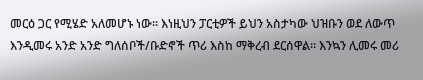መርዕ ጋር የሚሄድ አለመሆኑ ነው፡፡ እነዚህን ፓርቲዎች ይህን አስታካው ህዝቡን ወደ ለውጥ እንዲመሩ አንድ አንድ ግለሰቦች/ቡድኖች ጥሪ እስከ ማቅረብ ደርሰዋል፡፡ እንኳን ሊመሩ መሪ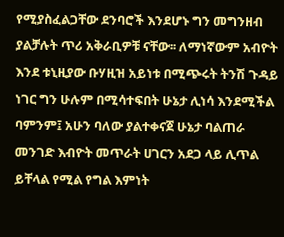የሚያስፈልጋቸው ደንባሮች እንደሆኑ ግን መግንዘብ ያልቻሉት ጥሪ አቅራቢዎቹ ናቸው፡፡ ለማነኛውም አብዮት እንደ ቱኒዚያው ቡሃዚዝ አይነቱ በሚጭሩት ትንሽ ጉዳይ ነገር ግን ሁሉም በሚሳተፍበት ሁኔታ ሊነሳ እንደሚችል ባምንም፤ አሁን ባለው ያልተቀናጀ ሁኔታ ባልጠራ መንገድ እብዮት መጥራት ሀገርን አደጋ ላይ ሊጥል ይቸላል የሚል የግል እምነት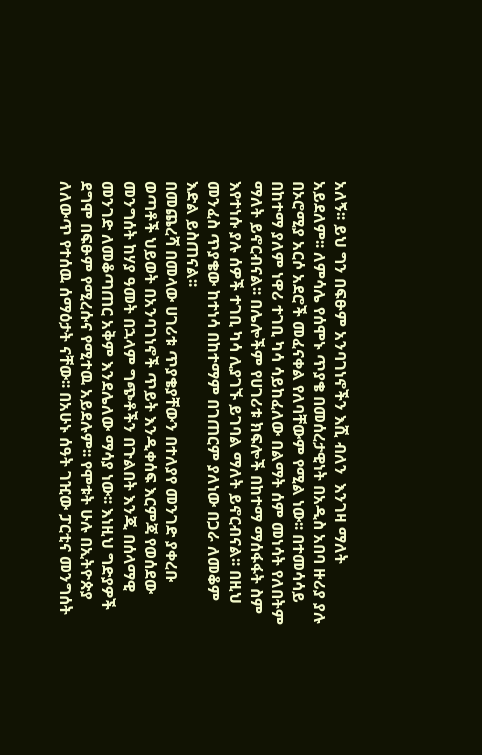አለኝ፡፡ ይህ ግን በፍፁም አንባገነኖችን እሺ ብለን  እንገዛ ማለት አይደለም፡፡ ለምሳሌ የሰሞኑ ጥያቄ በመሰረታዊነት በአዲስ አበባ ዙሪያ ያሉ በኦሮሚያ አርሶ አደሮች መፈናቀል የለባቸውም የሚል ነው፡፡ በተመሳሳይ በከተማ ያለም ነዋሪ ተገቢ ካሳ ሳይከፈለው በልማት ሰም መነሳት የለበትም ማለት ይኖርብናል፡፡ በሌሎችም የሀገሪቱ ክፍሎች በከተማ ማሰፋፋት ስም እየተነሱ ያሉ ሰዎች ተገቢ ካሳ ሊያገኙ ይገባል ማለት ይኖርብናል፡፡ በዚህ መንፈስ ጥያቄው ከተነሳ በከተማም በገጠርም ያለነው በጋራ ለመቆም እድል ይስጠናል፡፡
በመጨረሻ በመላው ሀገሪቱ ጥያቄያቸውን በተለያየ መንገድ ያቀረቡ ወጣቶች ህይወት በአንባገነኖች ጥይት እንዲቀሰፍ እርምጃ የወሰደው መንግሰት ከሃያ ዓመት በኋላም ግጭቶችን በጉልበት እንጂ በሰላማዊ መንገድ ለመቆጣጠር አቅም እንደሌለው ማሳያ ነው፡፡ እነዚህ ግድያዎች ደግሞ በፍፁም የሚረሱና የሚተዉ አይደሉም፡፡ የሞቱት ሁሉ በኢትዮጵያ ለለውጥ የተሰዉ ሰማዕታት ናቸው፡፡ በአሁኑ ሰዓት ገዢው ፓርቲና መንግሰት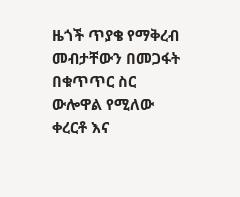ዜጎች ጥያቄ የማቅረብ መብታቸውን በመጋፋት በቁጥጥር ስር ውሎዋል የሚለው ቀረርቶ እና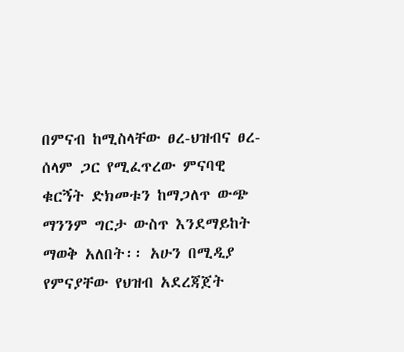በምናብ ከሚስላቸው ፀረ-ህዝብና ፀረ-ሰላም ጋር የሚፈጥረው ምናባዊ ቁርኝት ድክመቱን ከማጋለጥ ውጭ ማንንም ግርታ ውስጥ እንደማይከት ማወቅ አለበት፡፡ አሁን በሚዲያ የምናያቸው የህዝብ አደረጃጀት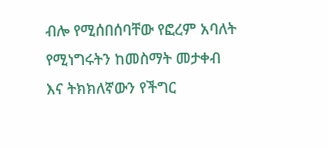ብሎ የሚሰበሰባቸው የፎረም አባለት የሚነግሩትን ከመስማት መታቀብ እና ትክክለኛውን የችግር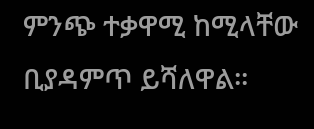ምንጭ ተቃዋሚ ከሚላቸው ቢያዳምጥ ይሻለዋል፡፡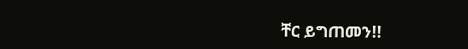ቸር ይግጠመን!!